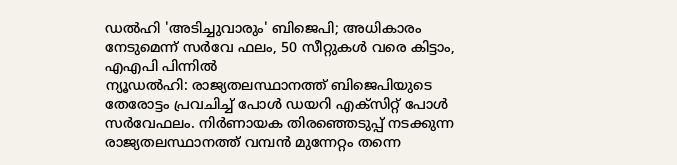ഡൽഹി 'അടിച്ചുവാരും' ബിജെപി; അധികാരം നേടുമെന്ന് സർവേ ഫലം, 50 സീറ്റുകൾ വരെ കിട്ടാം, എഎപി പിന്നിൽ
ന്യൂഡൽഹി: രാജ്യതലസ്ഥാനത്ത് ബിജെപിയുടെ തേരോട്ടം പ്രവചിച്ച് പോൾ ഡയറി എക്സിറ്റ് പോൾ സർവേഫലം. നിർണായക തിരഞ്ഞെടുപ്പ് നടക്കുന്ന രാജ്യതലസ്ഥാനത്ത് വമ്പൻ മുന്നേറ്റം തന്നെ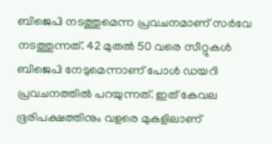ബിജെപി നടത്തുമെന്ന പ്രവചനമാണ് സർവേ നടത്തുന്നത്. 42 മുതൽ 50 വരെ സീറ്റുകൾ ബിജെപി നേടുമെന്നാണ് പോൾ ഡയറി പ്രവചനത്തിൽ പറയുന്നത്. ഇത് കേവല ഭൂരിപക്ഷത്തിനും വളരെ മുകളിലാണ്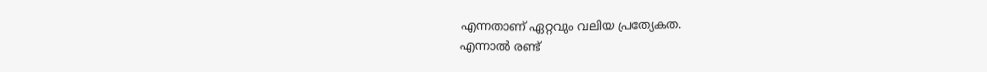എന്നതാണ് ഏറ്റവും വലിയ പ്രത്യേകത.
എന്നാൽ രണ്ട്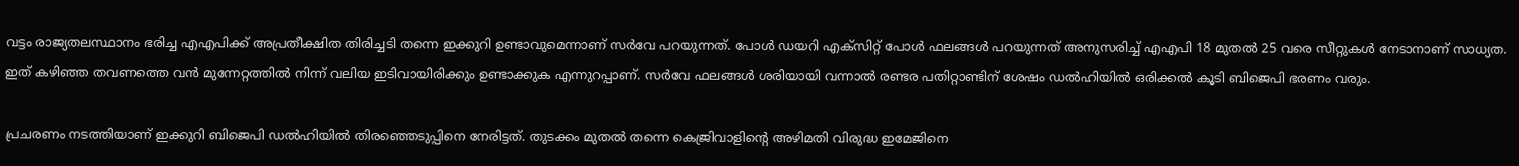വട്ടം രാജ്യതലസ്ഥാനം ഭരിച്ച എഎപിക്ക് അപ്രതീക്ഷിത തിരിച്ചടി തന്നെ ഇക്കുറി ഉണ്ടാവുമെന്നാണ് സർവേ പറയുന്നത്. പോൾ ഡയറി എക്സിറ്റ് പോൾ ഫലങ്ങൾ പറയുന്നത് അനുസരിച്ച് എഎപി 18 മുതൽ 25 വരെ സീറ്റുകൾ നേടാനാണ് സാധ്യത. ഇത് കഴിഞ്ഞ തവണത്തെ വൻ മുന്നേറ്റത്തിൽ നിന്ന് വലിയ ഇടിവായിരിക്കും ഉണ്ടാക്കുക എന്നുറപ്പാണ്. സർവേ ഫലങ്ങൾ ശരിയായി വന്നാൽ രണ്ടര പതിറ്റാണ്ടിന് ശേഷം ഡൽഹിയിൽ ഒരിക്കൽ കൂടി ബിജെപി ഭരണം വരും.

പ്രചരണം നടത്തിയാണ് ഇക്കുറി ബിജെപി ഡൽഹിയിൽ തിരഞ്ഞെടുപ്പിനെ നേരിട്ടത്. തുടക്കം മുതൽ തന്നെ കെജ്രിവാളിന്റെ അഴിമതി വിരുദ്ധ ഇമേജിനെ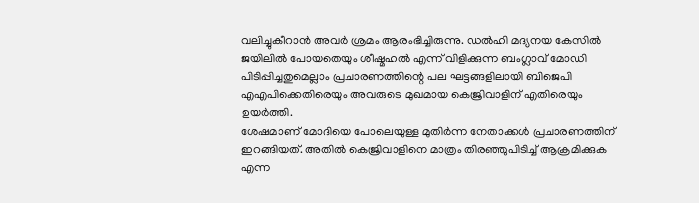വലിച്ചുകീറാൻ അവർ ശ്രമം ആരംഭിച്ചിരുന്നു. ഡൽഹി മദ്യനയ കേസിൽ ജയിലിൽ പോയതെയും ശീഷ്മഹൽ എന്ന് വിളിക്കുന്ന ബംഗ്ലാവ് മോഡി പിടിപ്പിച്ചതുമെല്ലാം പ്രചാരണത്തിന്റെ പല ഘട്ടങ്ങളിലായി ബിജെപി എഎപിക്കെതിരെയും അവരുടെ മുഖമായ കെജ്രിവാളിന് എതിരെയും ഉയർത്തി.
ശേഷമാണ് മോദിയെ പോലെയുള്ള മുതിർന്ന നേതാക്കൾ പ്രചാരണത്തിന് ഇറങ്ങിയത്. അതിൽ കെജ്രിവാളിനെ മാത്രം തിരഞ്ഞുപിടിച്ച് ആക്രമിക്കുക എന്ന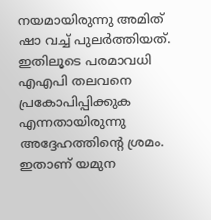നയമായിരുന്നു അമിത് ഷാ വച്ച് പുലർത്തിയത്. ഇതിലൂടെ പരമാവധി എഎപി തലവനെ പ്രകോപിപ്പിക്കുക എന്നതായിരുന്നു അദ്ദേഹത്തിന്റെ ശ്രമം. ഇതാണ് യമുന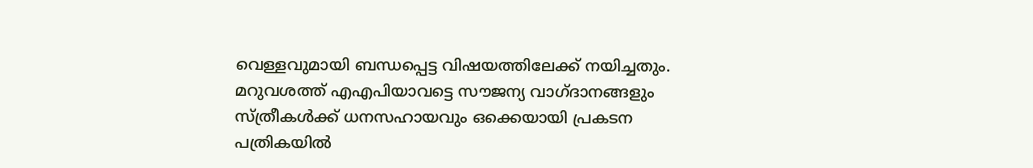വെള്ളവുമായി ബന്ധപ്പെട്ട വിഷയത്തിലേക്ക് നയിച്ചതും.
മറുവശത്ത് എഎപിയാവട്ടെ സൗജന്യ വാഗ്ദാനങ്ങളും സ്ത്രീകൾക്ക് ധനസഹായവും ഒക്കെയായി പ്രകടന പത്രികയിൽ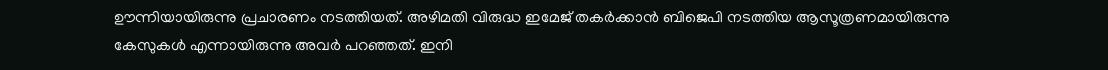ഊന്നിയായിരുന്നു പ്രചാരണം നടത്തിയത്. അഴിമതി വിരുദ്ധ ഇമേജ് തകർക്കാൻ ബിജെപി നടത്തിയ ആസൂത്രണമായിരുന്നു കേസുകൾ എന്നായിരുന്നു അവർ പറഞ്ഞത്. ഇനി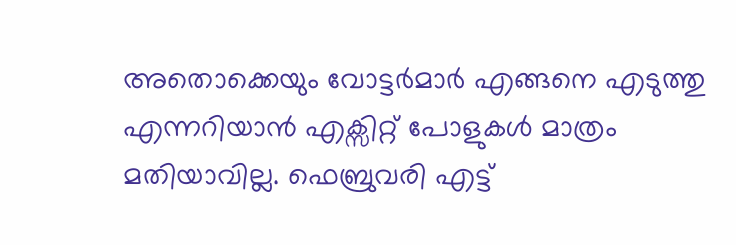അതൊക്കെയും വോട്ടർമാർ എങ്ങനെ എടുത്തു എന്നറിയാൻ എക്സിറ്റ് പോളുകൾ മാത്രം മതിയാവില്ല. ഫെബ്രുവരി എട്ട്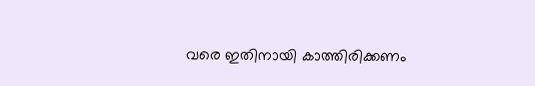വരെ ഇതിനായി കാത്തിരിക്കണം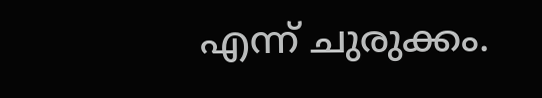എന്ന് ചുരുക്കം.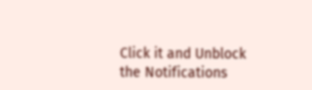Click it and Unblock the Notifications